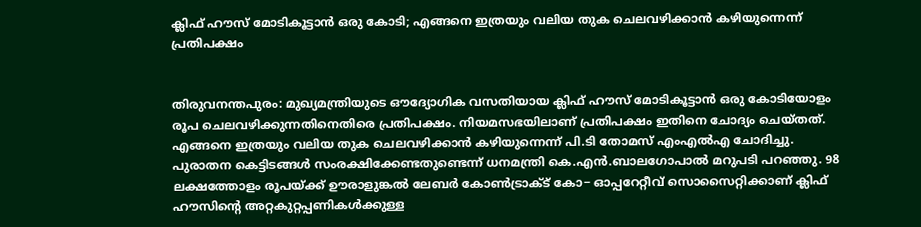ക്ലിഫ് ഹൗസ് മോടികൂട്ടാൻ ഒരു കോടി; എങ്ങനെ ഇത്രയും വലിയ തുക ചെലവഴിക്കാൻ കഴിയുന്നെന്ന് പ്രതിപക്ഷം


തിരുവനന്തപുരം: മുഖ്യമന്ത്രിയുടെ ഔദ്യോഗിക വസതിയായ ക്ലിഫ് ഹൗസ് മോടികൂട്ടാൻ ഒരു കോടിയോളം രൂപ ചെലവഴിക്കുന്നതിനെതിരെ പ്രതിപക്ഷം. നിയമസഭയിലാണ് പ്രതിപക്ഷം ഇതിനെ ചോദ്യം ചെയ്തത്. എങ്ങനെ ഇത്രയും വലിയ തുക ചെലവഴിക്കാൻ കഴിയുന്നെന്ന് പി.ടി തോമസ് എംഎൽഎ ചോദിച്ചു. പുരാതന കെട്ടിടങ്ങൾ സംരക്ഷിക്കേണ്ടതുണ്ടെന്ന് ധനമന്ത്രി കെ.എൻ.ബാലഗോപാൽ മറുപടി പറഞ്ഞു. 98 ലക്ഷത്തോളം രൂപയ്ക്ക് ഊരാളുങ്കൽ‍ ലേബർ‍ കോണ്‍ട്രാക്ട് കോ− ഓപ്പറേറ്റീവ് സൊസൈറ്റിക്കാണ് ക്ലിഫ് ഹൗസിന്‍റെ അറ്റകുറ്റപ്പണികൾ‍ക്കുള്ള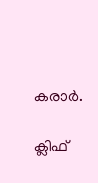കരാർ‍.

ക്ലിഫ്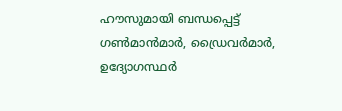ഹൗസുമായി ബന്ധപ്പെട്ട് ഗണ്‍മാന്‍മാർ‍, ഡ്രൈവർ‍മാർ‍, ഉദ്യോഗസ്ഥർ‍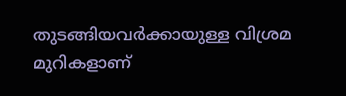തുടങ്ങിയവർ‍ക്കായുള്ള വിശ്രമ മുറികളാണ്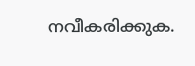നവീകരിക്കുക.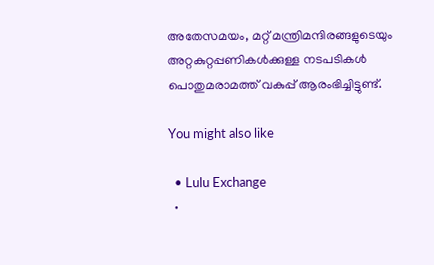അതേസമയം, മറ്റ് മന്ത്രിമന്ദിരങ്ങളുടെയും അറ്റകുറ്റപ്പണികൾ‍ക്കുള്ള നടപടികൾ‍ പൊതുമരാമത്ത് വകുപ്പ് ആരംഭിച്ചിട്ടുണ്ട്.

You might also like

  • Lulu Exchange
  •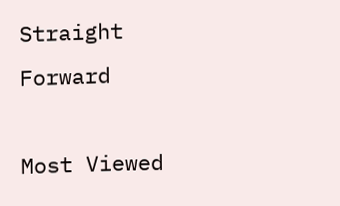Straight Forward

Most Viewed